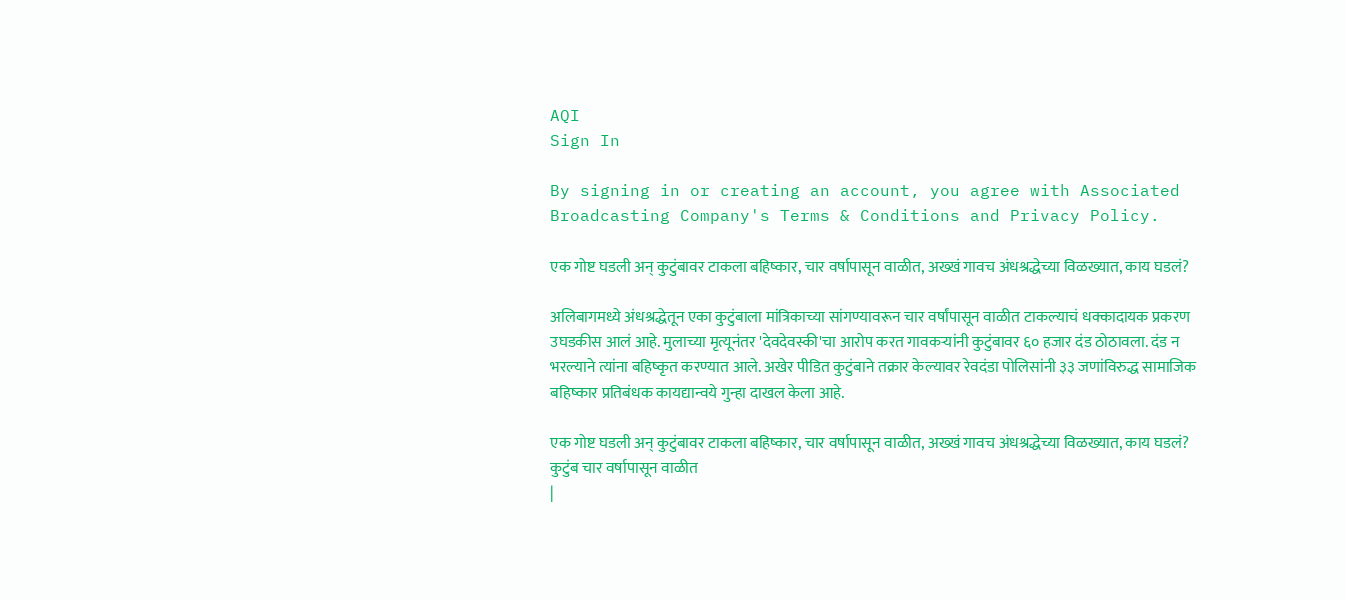AQI
Sign In

By signing in or creating an account, you agree with Associated Broadcasting Company's Terms & Conditions and Privacy Policy.

एक गोष्ट घडली अन् कुटुंबावर टाकला बहिष्कार, चार वर्षापासून वाळीत, अख्खं गावच अंधश्रद्धेच्या विळख्यात, काय घडलं?

अलिबागमध्ये अंधश्रद्धेतून एका कुटुंबाला मांत्रिकाच्या सांगण्यावरून चार वर्षांपासून वाळीत टाकल्याचं धक्कादायक प्रकरण उघडकीस आलं आहे. मुलाच्या मृत्यूनंतर 'देवदेवस्की'चा आरोप करत गावकऱ्यांनी कुटुंबावर ६० हजार दंड ठोठावला. दंड न भरल्याने त्यांना बहिष्कृत करण्यात आले. अखेर पीडित कुटुंबाने तक्रार केल्यावर रेवदंडा पोलिसांनी ३३ जणांविरुद्ध सामाजिक बहिष्कार प्रतिबंधक कायद्यान्वये गुन्हा दाखल केला आहे.

एक गोष्ट घडली अन् कुटुंबावर टाकला बहिष्कार, चार वर्षापासून वाळीत, अख्खं गावच अंधश्रद्धेच्या विळख्यात, काय घडलं?
कुटुंब चार वर्षापासून वाळीत
|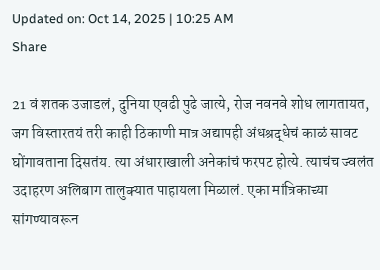Updated on: Oct 14, 2025 | 10:25 AM
Share

21 वं शतक उजाडलं, दुनिया एवढी पुढे जात्ये, रोज नवनवे शोध लागतायत, जग विस्तारतयं तरी काही ठिकाणी मात्र अद्यापही अंधश्रद्धेचं काळं सावट घोंगावताना दिसतंय. त्या अंधाराखाली अनेकांचं फरपट होत्ये. त्याचंच ज्वलंत उदाहरण अलिबाग तालुक्यात पाहायला मिळालं. एका मांत्रिकाच्या सांगण्यावरून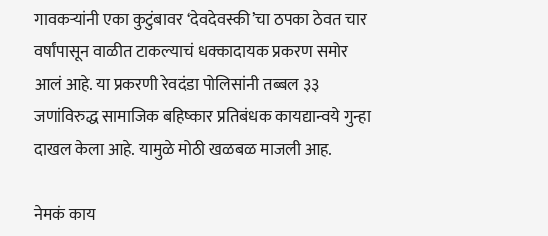गावकऱ्यांनी एका कुटुंबावर ‘देवदेवस्की’चा ठपका ठेवत चार वर्षांपासून वाळीत टाकल्याचं धक्कादायक प्रकरण समोर आलं आहे. या प्रकरणी रेवदंडा पोलिसांनी तब्बल ३३ जणांविरुद्ध सामाजिक बहिष्कार प्रतिबंधक कायद्यान्वये गुन्हा दाखल केला आहे. यामुळे मोठी खळबळ माजली आह.

नेमकं काय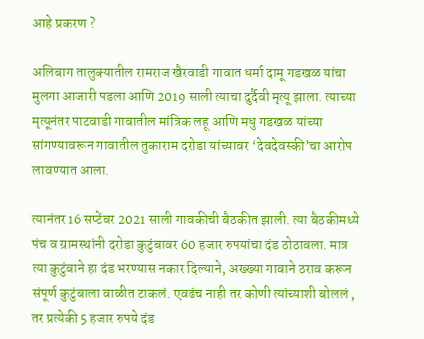आहे प्रकरण ?

अलिबाग तालुक्यातील रामराज खैरवाडी गावात धर्मा दामू गडखळ यांचा मुलगा आजारी पडला आणि 2019 साली त्याचा दुर्दैवी मृत्यू झाला. त्याच्या मृत्यूनंतर पाटवाडी गावातील मांत्रिक लहू आणि मधु गडखळ यांच्या सांगण्यावरून गावातील तुकाराम दरोडा यांच्यावर ‘देवदेवस्की’चा आरोप लावण्यात आला.

त्यानंतर 16 सप्टेंबर 2021 साली गावकीची बैठकीत झाली. त्या बैठकीमध्ये पंच व ग्रामस्थांनी दरोडा कुटुंबावर 60 हजार रुपयांचा दंड ठोठावला. मात्र त्या कुटुंबाने हा दंड भरण्यास नकार दिल्याने, अख्ख्या गावाने ठराव करून संपूर्ण कुटुंबाला वाळीत टाकलं. एवढंच नाही तर कोणी त्यांच्याशी बोललं , तर प्रत्येकी 5 हजार रुपये दंड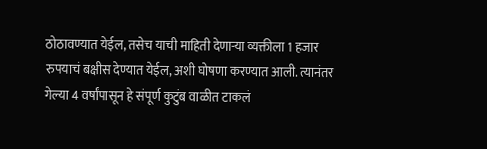ठोठावण्यात येईल, तसेच याची माहिती देणाऱ्या व्यक्तीला 1 हजार रुपयाचं बक्षीस देण्यात येईल, अशी घोषणा करण्यात आली. त्यानंतर गेल्या 4 वर्षांपासून हे संपूर्ण कुटुंब वाळीत टाकलं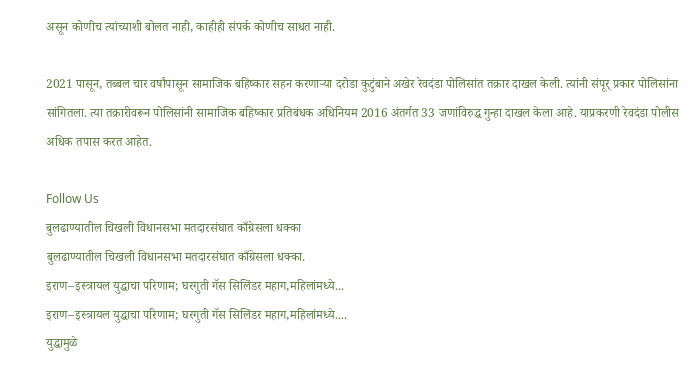असून कोणीच त्यांच्याशी बोलत नाही, काहीही संपर्क कोणीच साधत नाही.

2021 पासून, तब्बल चार वर्षांपासून सामाजिक बहिष्कार सहन करणाऱ्या दरोडा कुटुंबाने अखेर रेवदंडा पोलिसांत तक्रार दाखल केली. त्यांनी संपूर् प्रकार पोलिसांना सांगितला. त्या तक्रारीवरून पोलिसांनी सामाजिक बहिष्कार प्रतिबंधक अधिनियम 2016 अंतर्गत 33 जणांविरुद्ध गुन्हा दाखल केला आहे. याप्रकरणी रेवदंडा पोलीस अधिक तपास करत आहेत.

Follow Us
बुलढाण्यातील चिखली विधानसभा मतदारसंघात काँग्रेसला धक्का
बुलढाण्यातील चिखली विधानसभा मतदारसंघात काँग्रेसला धक्का.
इराण–इस्त्रायल युद्धाचा परिणाम; घरगुती गॅस सिलिंडर महाग,महिलांमध्ये...
इराण–इस्त्रायल युद्धाचा परिणाम; घरगुती गॅस सिलिंडर महाग,महिलांमध्ये....
युद्धामुळे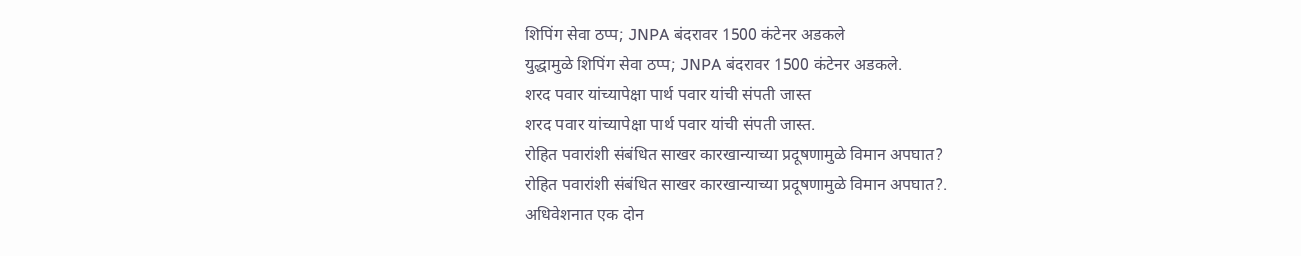शिपिंग सेवा ठप्प; JNPA बंदरावर 1500 कंटेनर अडकले
युद्धामुळे शिपिंग सेवा ठप्प; JNPA बंदरावर 1500 कंटेनर अडकले.
शरद पवार यांच्यापेक्षा पार्थ पवार यांची संपती जास्त
शरद पवार यांच्यापेक्षा पार्थ पवार यांची संपती जास्त.
रोहित पवारांशी संबंधित साखर कारखान्याच्या प्रदूषणामुळे विमान अपघात?
रोहित पवारांशी संबंधित साखर कारखान्याच्या प्रदूषणामुळे विमान अपघात?.
अधिवेशनात एक दोन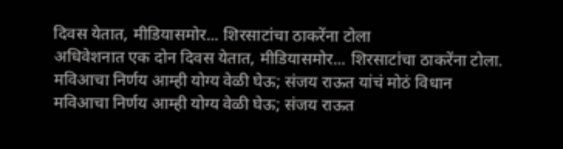दिवस येतात, मीडियासमोर... शिरसाटांचा ठाकरेंना टोला
अधिवेशनात एक दोन दिवस येतात, मीडियासमोर... शिरसाटांचा ठाकरेंना टोला.
मविआचा निर्णय आम्ही योग्य वेळी घेऊ; संजय राऊत यांचं मोठं विधान
मविआचा निर्णय आम्ही योग्य वेळी घेऊ; संजय राऊत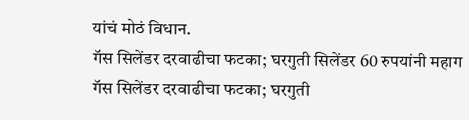यांचं मोठं विधान.
गॅस सिलेंडर दरवाढीचा फटका; घरगुती सिलेंडर 60 रुपयांनी महाग
गॅस सिलेंडर दरवाढीचा फटका; घरगुती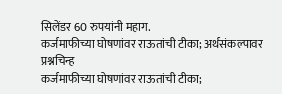सिलेंडर 60 रुपयांनी महाग.
कर्जमाफीच्या घोषणांवर राऊतांची टीका; अर्थसंकल्पावर प्रश्नचिन्ह
कर्जमाफीच्या घोषणांवर राऊतांची टीका;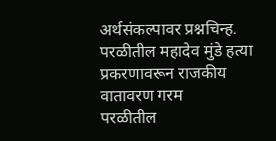अर्थसंकल्पावर प्रश्नचिन्ह.
परळीतील महादेव मुंडे हत्या प्रकरणावरून राजकीय वातावरण गरम
परळीतील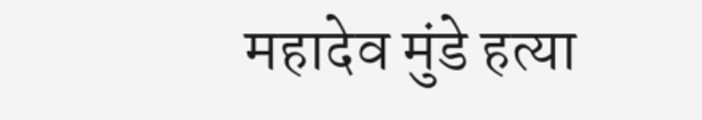महादेव मुंडे हत्या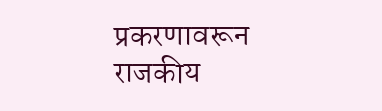प्रकरणावरून राजकीय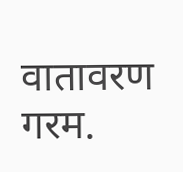वातावरण गरम.